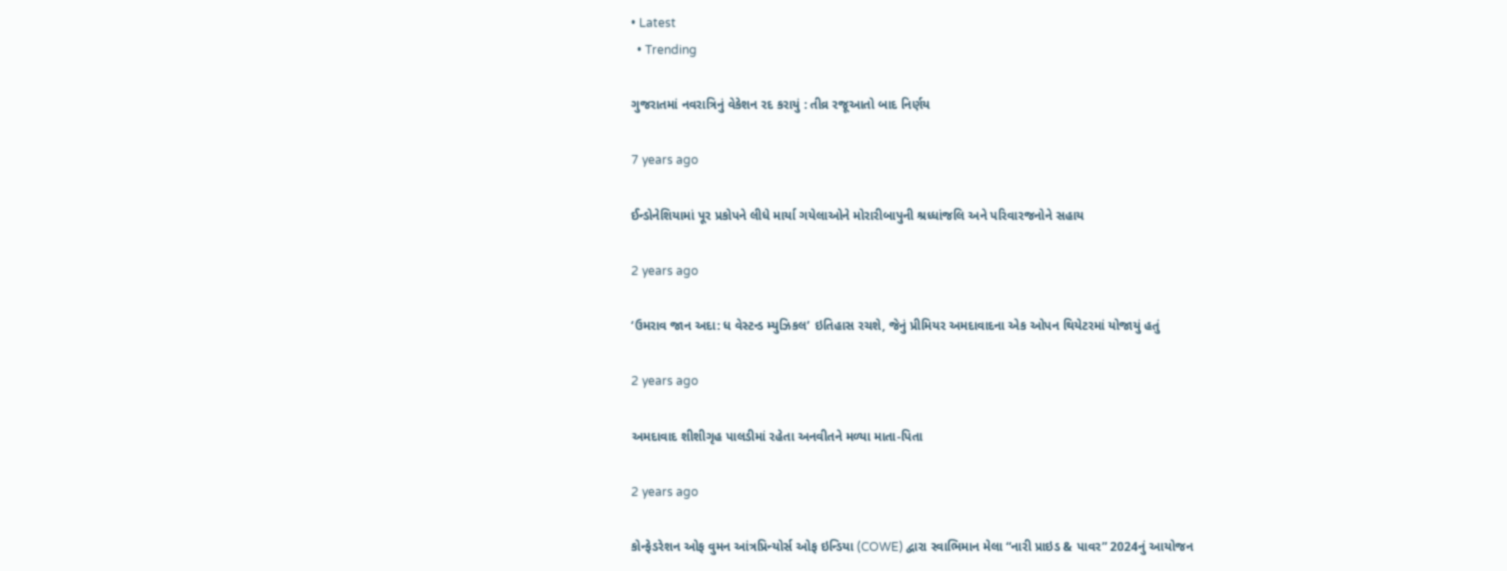• Latest
  • Trending

ગુજરાતમાં નવરાત્રિનું વેકેશન રદ કરાયું : તીવ્ર રજૂઆતો બાદ નિર્ણય

7 years ago

ઈન્ડોનેશિયામાં પૂર પ્રકોપને લીધે માર્યા ગયેલાઓને મોરારીબાપુની શ્રધ્ધાંજલિ અને પરિવારજનોને સહાય

2 years ago

‘ઉમરાવ જાન અદા: ધ વેસ્ટન્ડ મ્યુઝિકલ’ ઇતિહાસ રચશે, જેનું પ્રીમિયર અમદાવાદના એક ઓપન થિયેટરમાં યોજાયું હતું

2 years ago

અમદાવાદ શીશીગૃહ પાલડીમાં રહેતા અનવીતને મળ્યા માતા-પિતા

2 years ago

કોન્ફેડરેશન ઓફ વુમન આંત્રપ્રિન્યોર્સ ઓફ ઇન્ડિયા (COWE) દ્વારા સ્વાભિમાન મેલા “નારી પ્રાઇડ & પાવર” 2024નું આયોજન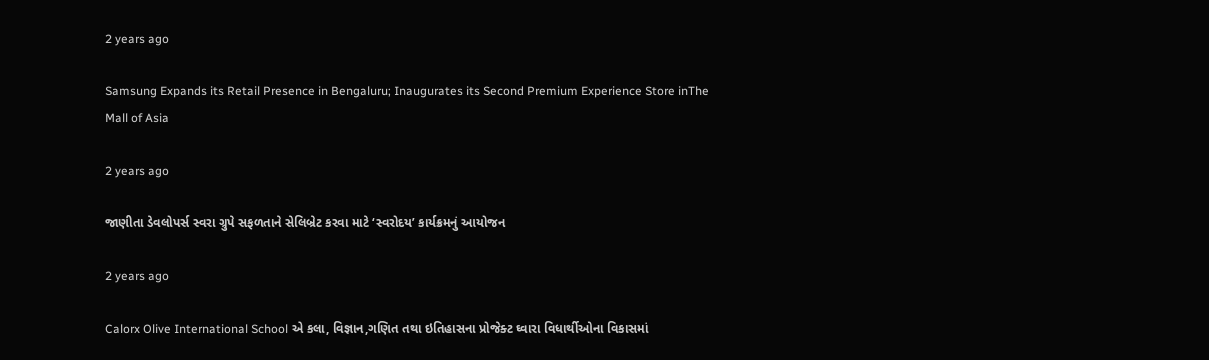2 years ago

Samsung Expands its Retail Presence in Bengaluru; Inaugurates its Second Premium Experience Store inThe Mall of Asia

2 years ago

જાણીતા ડેવલોપર્સ સ્વરા ગ્રુપે સફળતાને સેલિબ્રેટ કરવા માટે ‘સ્વરોદય’ કાર્યક્રમનું આયોજન

2 years ago

Calorx Olive International School એ કલા, વિજ્ઞાન,ગણિત તથા ઇતિહાસના પ્રોજેક્ટ ઘ્વારા વિધાર્થીઓના વિકાસમાં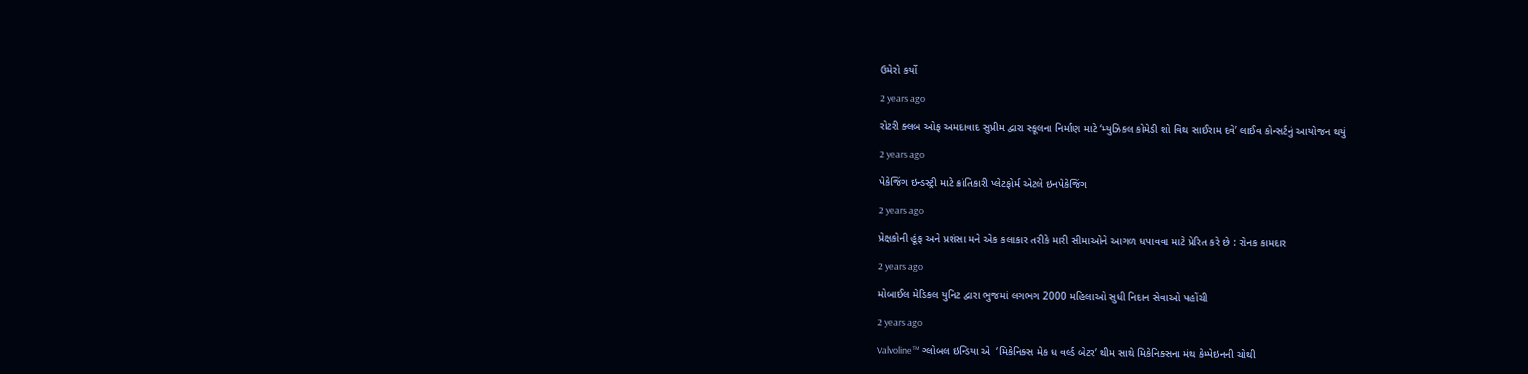ઉમેરો કર્યો

2 years ago

રોટરી ક્લબ ઓફ અમદાવાદ સુપ્રીમ દ્વારા સ્કૂલના નિર્માણ માટે ‘મ્યુઝિકલ કોમેડી શો વિથ સાઈરામ દવે’ લાઈવ કોન્સર્ટનું આયોજન થયું

2 years ago

પેકેજિંગ ઇન્ડસ્ટ્રી માટે ક્રાંતિકારી પ્લેટફોર્મ એટલે ઇનપેકેજિંગ

2 years ago

પ્રેક્ષકોની હૂંફ અને પ્રશંસા મને એક કલાકાર તરીકે મારી સીમાઓને આગળ ધપાવવા માટે પ્રેરિત કરે છે : રોનક કામદાર

2 years ago

મોબાઈલ મેડિકલ યુનિટ દ્વારા ભુજમાં લગભગ 2000 મહિલાઓ સુધી નિદાન સેવાઓ પહોંચી

2 years ago

Valvoline™ ગ્લોબલ ઇન્ડિયા એ  ‘મિકેનિક્સ મેક ધ વર્લ્ડ બેટર’ થીમ સાથે મિકેનિક્સના મંથ કેમ્પેઇનની ચોથી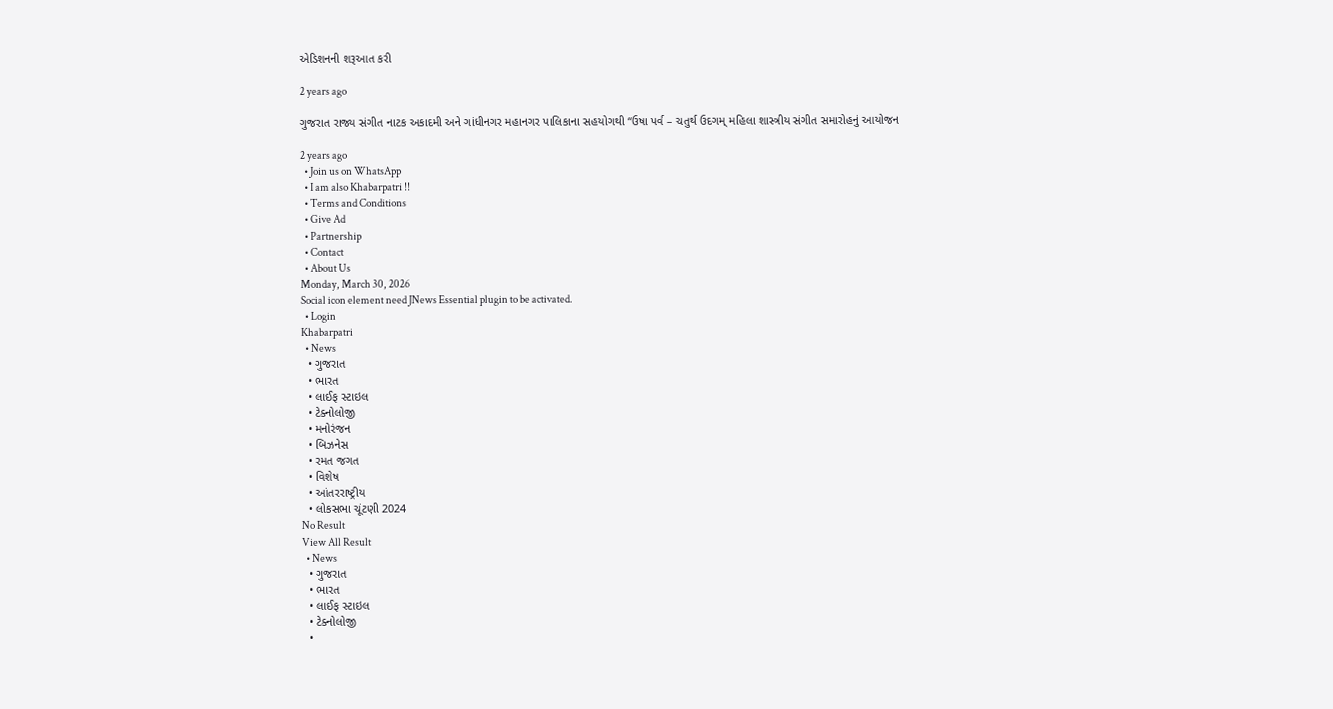એડિશનની શરૂઆત કરી

2 years ago

ગુજરાત રાજ્ય સંગીત નાટક અકાદમી અને ગાંધીનગર મહાનગર પાલિકાના સહયોગથી “ઉષા પર્વ – ચતુર્થ ઉદગમ્ મહિલા શાસ્ત્રીય સંગીત સમારોહનું આયોજન

2 years ago
  • Join us on WhatsApp
  • I am also Khabarpatri !!
  • Terms and Conditions
  • Give Ad
  • Partnership
  • Contact
  • About Us
Monday, March 30, 2026
Social icon element need JNews Essential plugin to be activated.
  • Login
Khabarpatri
  • News
  • ગુજરાત
  • ભારત
  • લાઈફ સ્ટાઇલ
  • ટેક્નોલોજી
  • મનોરંજન
  • બિઝનેસ
  • રમત જગત
  • વિશેષ
  • આંતરરાષ્ટ્રીય
  • લોકસભા ચૂંટણી 2024
No Result
View All Result
  • News
  • ગુજરાત
  • ભારત
  • લાઈફ સ્ટાઇલ
  • ટેક્નોલોજી
  •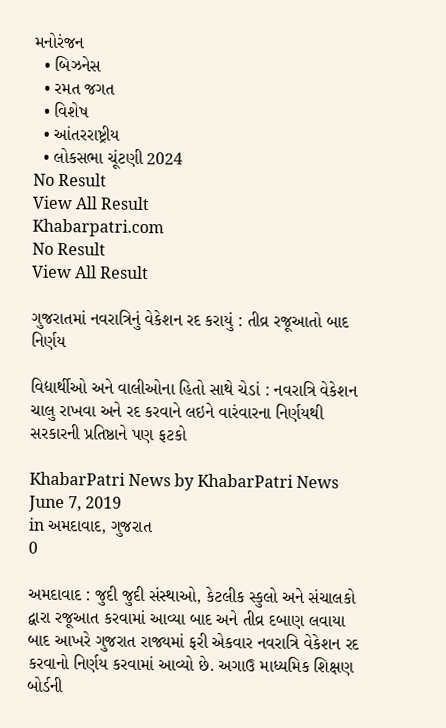મનોરંજન
  • બિઝનેસ
  • રમત જગત
  • વિશેષ
  • આંતરરાષ્ટ્રીય
  • લોકસભા ચૂંટણી 2024
No Result
View All Result
Khabarpatri.com
No Result
View All Result

ગુજરાતમાં નવરાત્રિનું વેકેશન રદ કરાયું : તીવ્ર રજૂઆતો બાદ નિર્ણય

વિદ્યાર્થીઓ અને વાલીઓના હિતો સાથે ચેડાં : નવરાત્રિ વેકેશન ચાલુ રાખવા અને રદ કરવાને લઇને વારંવારના નિર્ણયથી સરકારની પ્રતિષ્ઠાને પણ ફટકો

KhabarPatri News by KhabarPatri News
June 7, 2019
in અમદાવાદ, ગુજરાત
0

અમદાવાદ : જુદી જુદી સંસ્થાઓ, કેટલીક સ્કુલો અને સંચાલકો દ્વારા રજૂઆત કરવામાં આવ્યા બાદ અને તીવ્ર દબાણ લવાયા બાદ આખરે ગુજરાત રાજ્યમાં ફરી એકવાર નવરાત્રિ વેકેશન રદ કરવાનો નિર્ણય કરવામાં આવ્યો છે. અગાઉ માધ્યમિક શિક્ષણ બોર્ડની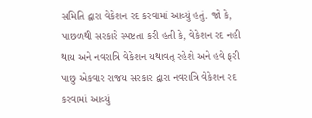સમિતિ દ્વારા વેકેશન રદ કરવામાં આવ્યું હતું. જો કે, પાછળથી સરકારે સ્પષ્ટતા કરી હતી કે, વેકેશન રદ નહી થાય અને નવરાત્રિ વેકેશન યથાવત્‌ રહેશે અને હવે ફરી પાછુ એકવાર રાજય સરકાર દ્વારા નવરાત્રિ વેકેશન રદ કરવામાં આવ્યું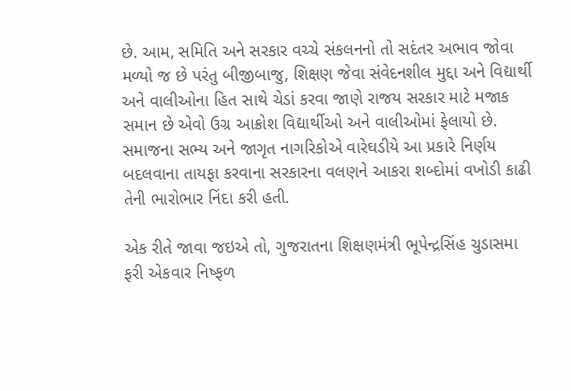છે. આમ, સમિતિ અને સરકાર વચ્ચે સંકલનનો તો સદંતર અભાવ જોવા મળ્યો જ છે પરંતુ બીજીબાજુ, શિક્ષણ જેવા સંવેદનશીલ મુદ્દા અને વિદ્યાર્થી અને વાલીઓના હિત સાથે ચેડાં કરવા જાણે રાજય સરકાર માટે મજાક સમાન છે એવો ઉગ્ર આક્રોશ વિદ્યાર્થીઓ અને વાલીઓમાં ફેલાયો છે. સમાજના સભ્ય અને જાગૃત નાગરિકોએ વારેઘડીયે આ પ્રકારે નિર્ણય બદલવાના તાયફા કરવાના સરકારના વલણને આકરા શબ્દોમાં વખોડી કાઢી તેની ભારોભાર નિંદા કરી હતી.

એક રીતે જાવા જઇએ તો, ગુજરાતના શિક્ષણમંત્રી ભૂપેન્દ્રસિંહ ચુડાસમા ફરી એકવાર નિષ્ફળ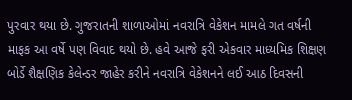પુરવાર થયા છે. ગુજરાતની શાળાઓમાં નવરાત્રિ વેકેશન મામલે ગત વર્ષની માફક આ વર્ષે પણ વિવાદ થયો છે. હવે આજે ફરી એકવાર માધ્યમિક શિક્ષણ બોર્ડે શૈક્ષણિક કેલેન્ડર જાહેર કરીને નવરાત્રિ વેકેશનને લઈ આઠ દિવસની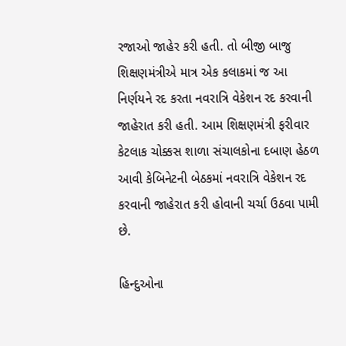રજાઓ જાહેર કરી હતી. તો બીજી બાજુ શિક્ષણમંત્રીએ માત્ર એક કલાકમાં જ આ નિર્ણયને રદ કરતા નવરાત્રિ વેકેશન રદ કરવાની જાહેરાત કરી હતી. આમ શિક્ષણમંત્રી ફરીવાર કેટલાક ચોક્કસ શાળા સંચાલકોના દબાણ હેઠળ આવી કેબિનેટની બેઠકમાં નવરાત્રિ વેકેશન રદ કરવાની જાહેરાત કરી હોવાની ચર્ચા ઉઠવા પામી છે.

હિન્દુઓના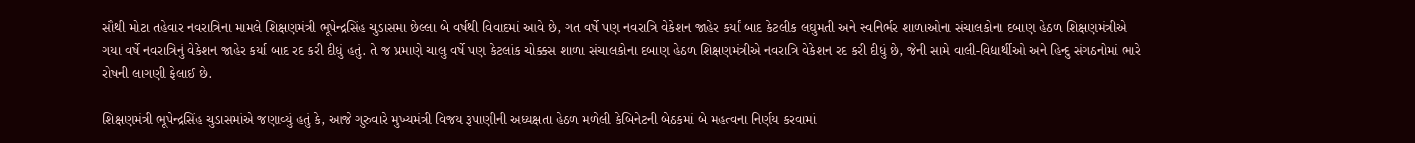સૌથી મોટા તહેવાર નવરાત્રિના મામલે શિક્ષણમંત્રી ભૂપેન્દ્રસિંહ ચુડાસમા છેલ્લા બે વર્ષથી વિવાદમાં આવે છે, ગત વર્ષે પણ નવરાત્રિ વેકેશન જાહેર કર્યાં બાદ કેટલીક લઘુમતી અને સ્વનિર્ભર શાળાઓના સંચાલકોના દબાણ હેઠળ શિક્ષણમંત્રીએ ગયા વર્ષે નવરાત્રિનું વેકેશન જાહેર કર્યા બાદ રદ કરી દીધું હતું. તે જ પ્રમાણે ચાલુ વર્ષે પણ કેટલાંક ચોક્કસ શાળા સંચાલકોના દબાણ હેઠળ શિક્ષણમંત્રીએ નવરાત્રિ વેકેશન રદ કરી દીધું છે, જેની સામે વાલી-વિદ્યાર્થીઓ અને હિન્દુ સંગઠનોમાં ભારે રોષની લાગણી ફેલાઈ છે.

શિક્ષણમંત્રી ભૂપેન્દ્રસિંહ ચુડાસમાંએ જણાવ્યું હતું કે, આજે ગુરુવારે મુખ્યમંત્રી વિજય રૂપાણીની અધ્યક્ષતા હેઠળ મળેલી કેબિનેટની બેઠકમાં બે મહત્વના નિર્ણય કરવામાં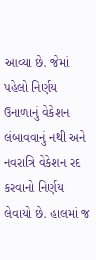આવ્યા છે. જેમાં પહેલો નિર્ણય ઉનાળાનું વેકેશન લંબાવવાનું નથી અને નવરાત્રિ વેકેશન રદ કરવાનો નિર્ણય લેવાયો છે. હાલમાં જ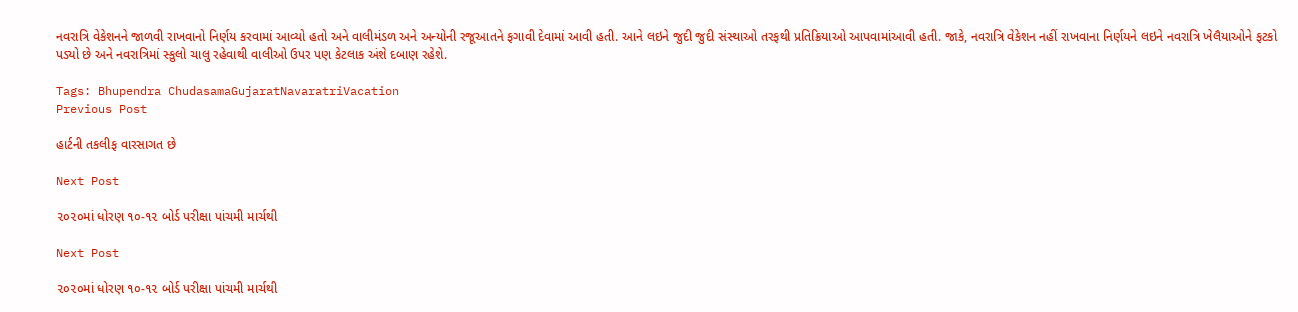નવરાત્રિ વેકેશનને જાળવી રાખવાનો નિર્ણય કરવામાં આવ્યો હતો અને વાલીમંડળ અને અન્યોની રજૂઆતને ફગાવી દેવામાં આવી હતી. આને લઇને જુદી જુદી સંસ્થાઓ તરફથી પ્રતિક્રિયાઓ આપવામાંઆવી હતી. જાકે, નવરાત્રિ વેકેશન નહીં રાખવાના નિર્ણયને લઇને નવરાત્રિ ખેલૈયાઓને ફટકો પડ્યો છે અને નવરાત્રિમાં સ્કુલો ચાલુ રહેવાથી વાલીઓ ઉપર પણ કેટલાક અંશે દબાણ રહેશે.

Tags: Bhupendra ChudasamaGujaratNavaratriVacation
Previous Post

હાર્ટની તકલીફ વારસાગત છે

Next Post

૨૦૨૦માં ધોરણ ૧૦-૧૨ બોર્ડ પરીક્ષા પાંચમી માર્ચથી

Next Post

૨૦૨૦માં ધોરણ ૧૦-૧૨ બોર્ડ પરીક્ષા પાંચમી માર્ચથી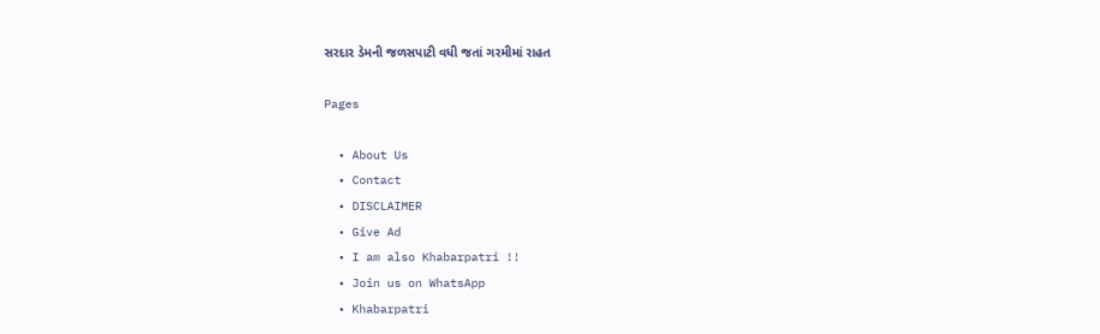સરદાર ડેમની જળસપાટી વધી જતાં ગરમીમાં રાહત

Pages

  • About Us
  • Contact
  • DISCLAIMER
  • Give Ad
  • I am also Khabarpatri !!
  • Join us on WhatsApp
  • Khabarpatri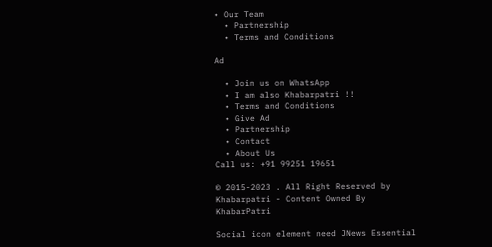• Our Team
  • Partnership
  • Terms and Conditions

Ad

  • Join us on WhatsApp
  • I am also Khabarpatri !!
  • Terms and Conditions
  • Give Ad
  • Partnership
  • Contact
  • About Us
Call us: +91 99251 19651

© 2015-2023 . All Right Reserved by Khabarpatri - Content Owned By KhabarPatri

Social icon element need JNews Essential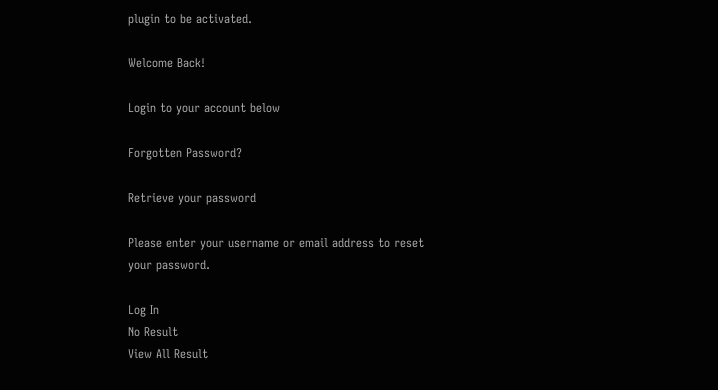plugin to be activated.

Welcome Back!

Login to your account below

Forgotten Password?

Retrieve your password

Please enter your username or email address to reset your password.

Log In
No Result
View All Result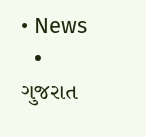• News
  • ગુજરાત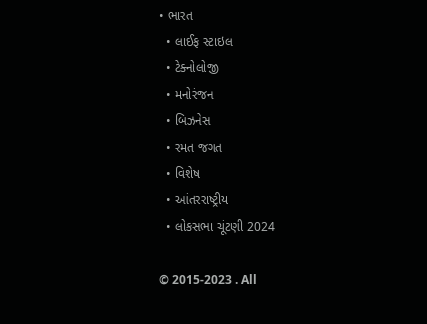• ભારત
  • લાઈફ સ્ટાઇલ
  • ટેક્નોલોજી
  • મનોરંજન
  • બિઝનેસ
  • રમત જગત
  • વિશેષ
  • આંતરરાષ્ટ્રીય
  • લોકસભા ચૂંટણી 2024

© 2015-2023 . All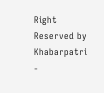Right Reserved by Khabarpatri -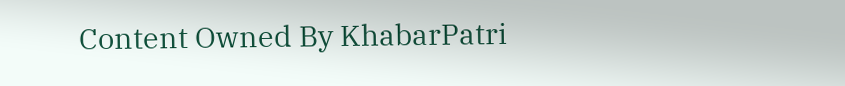Content Owned By KhabarPatri